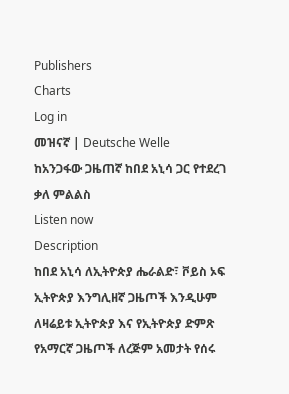Publishers
Charts
Log in
መዝናኛ | Deutsche Welle
ከአንጋፋው ጋዜጠኛ ከበደ አኒሳ ጋር የተደረገ ቃለ ምልልስ
Listen now
Description
ከበደ አኒሳ ለኢትዮጵያ ሔራልድ፣ ቮይስ ኦፍ ኢትዮጵያ እንግሊዘኛ ጋዜጦች እንዲሁም ለዛሬይቱ ኢትዮጵያ እና የኢትዮጵያ ድምጽ የአማርኛ ጋዜጦች ለረጅም አመታት የሰሩ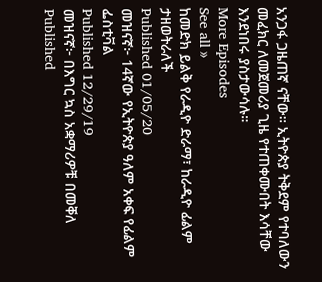አንጋፋ ጋዜጠኛ ናቸው። ኢትዮጵያ ትቅደም የተባለውን መፈክር ለመጀመሪያ ጊዜ የተጠቀሙበት እሳቸው እንደነበሩ ያስታውሳሉ።
More Episodes
See all »
ከመድክ ይልቅ የራዲዮ ድራማ፣ ከራዲዮ ፊልም ታዘወትራለች
Published 01/05/20
መዝናኛ፦ 14ኛው የኢትዮጵያ ዓለም አቀፍ የፊልም ፌስቲቫል
Published 12/29/19
መዝናኛ፦ በእግር ኳስ አቋማሪዎቹ በመቐለ
Published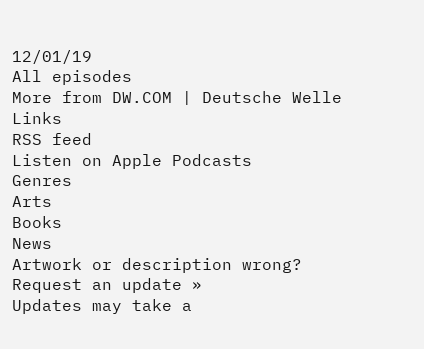12/01/19
All episodes
More from DW.COM | Deutsche Welle
Links
RSS feed
Listen on Apple Podcasts
Genres
Arts
Books
News
Artwork or description wrong?
Request an update »
Updates may take a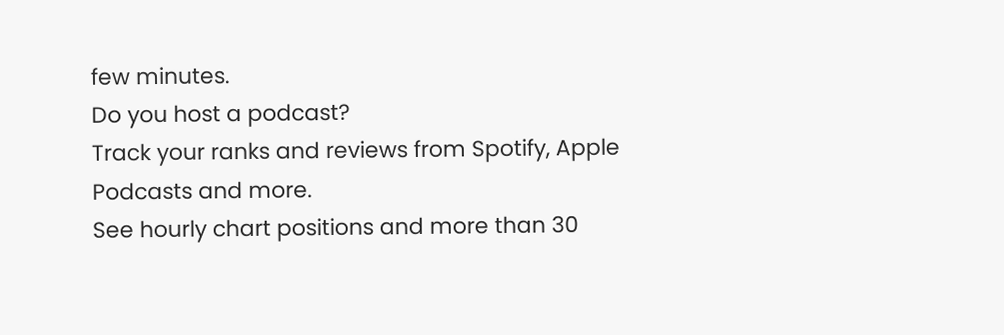few minutes.
Do you host a podcast?
Track your ranks and reviews from Spotify, Apple Podcasts and more.
See hourly chart positions and more than 30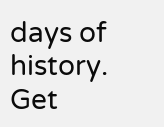days of history.
Get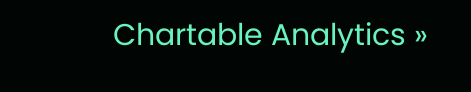Chartable Analytics »